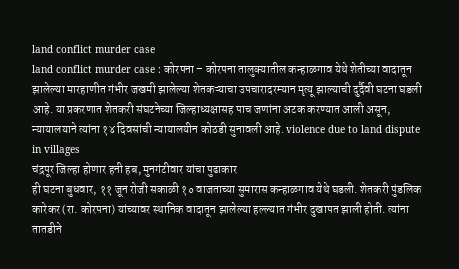land conflict murder case
land conflict murder case : कोरपना – कोरपना तालुक्यातील कन्हाळगाव येथे शेतीच्या वादातून झालेल्या मारहाणीत गंभीर जखमी झालेल्या शेतकऱ्याचा उपचारादरम्यान मृत्यू झाल्याची दुर्दैवी घटना घडली आहे. या प्रकरणात शेतकरी संघटनेच्या जिल्हाध्यक्षासह पाच जणांना अटक करण्यात आली असून, न्यायालयाने त्यांना १४ दिवसांची न्यायालयीन कोठडी सुनावली आहे. violence due to land dispute in villages
चंद्रपूर जिल्हा होणार हनी हब, मुनगंटीवार यांचा पुढाकार
ही घटना बुधवार, ११ जून रोजी सकाळी १० वाजताच्या सुमारास कन्हाळगाव येथे घडली. शेतकरी पुंडलिक कारेकर (रा. कोरपना) यांच्यावर स्थानिक वादातून झालेल्या हल्ल्यात गंभीर दुखापत झाली होती. त्यांना तातडीने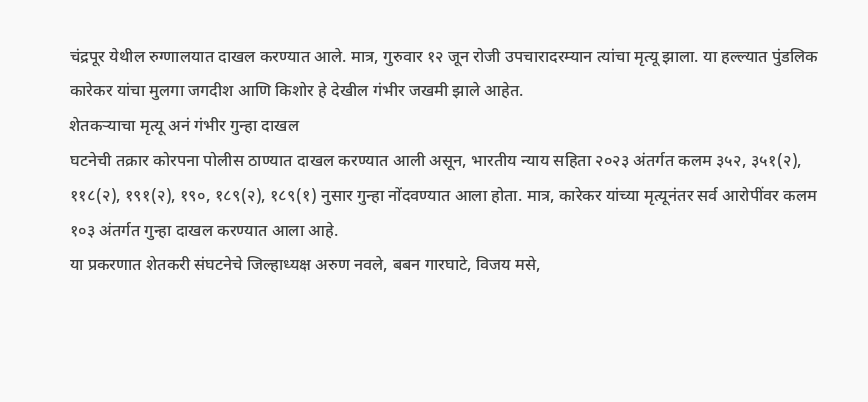चंद्रपूर येथील रुग्णालयात दाखल करण्यात आले. मात्र, गुरुवार १२ जून रोजी उपचारादरम्यान त्यांचा मृत्यू झाला. या हल्ल्यात पुंडलिक कारेकर यांचा मुलगा जगदीश आणि किशोर हे देखील गंभीर जखमी झाले आहेत.
शेतकऱ्याचा मृत्यू अनं गंभीर गुन्हा दाखल
घटनेची तक्रार कोरपना पोलीस ठाण्यात दाखल करण्यात आली असून, भारतीय न्याय सहिता २०२३ अंतर्गत कलम ३५२, ३५१(२), ११८(२), १९१(२), १९०, १८९(२), १८९(१) नुसार गुन्हा नोंदवण्यात आला होता. मात्र, कारेकर यांच्या मृत्यूनंतर सर्व आरोपींवर कलम १०३ अंतर्गत गुन्हा दाखल करण्यात आला आहे.
या प्रकरणात शेतकरी संघटनेचे जिल्हाध्यक्ष अरुण नवले, बबन गारघाटे, विजय मसे,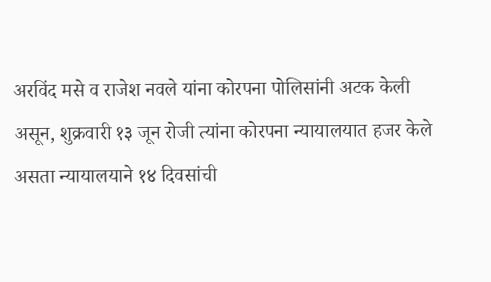अरविंद मसे व राजेश नवले यांना कोरपना पोलिसांनी अटक केली असून, शुक्रवारी १३ जून रोजी त्यांना कोरपना न्यायालयात हजर केले असता न्यायालयाने १४ दिवसांची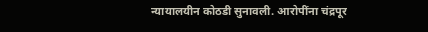न्यायालयीन कोठडी सुनावली. आरोपींना चंद्रपूर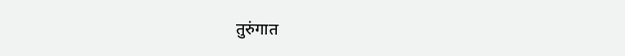तुरुंगात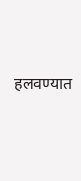हलवण्यात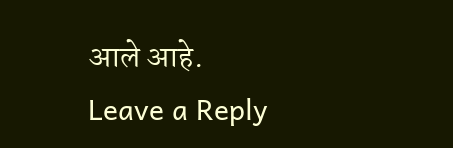आले आहे.
Leave a Reply